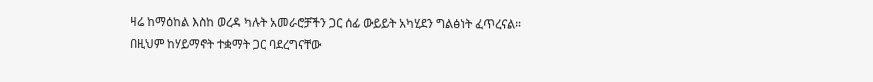ዛሬ ከማዕከል እስከ ወረዳ ካሉት አመራሮቻችን ጋር ሰፊ ውይይት አካሂደን ግልፅነት ፈጥረናል።
በዚህም ከሃይማኖት ተቋማት ጋር ባደረግናቸው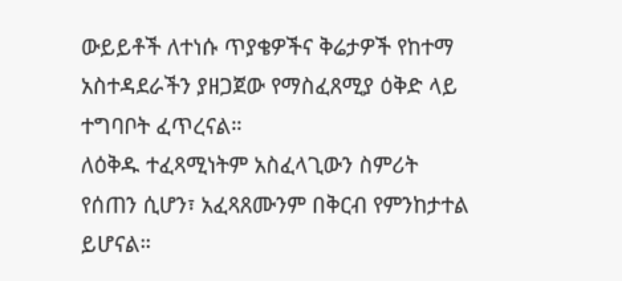ውይይቶች ለተነሱ ጥያቄዎችና ቅሬታዎች የከተማ አስተዳደራችን ያዘጋጀው የማስፈጸሚያ ዕቅድ ላይ ተግባቦት ፈጥረናል።
ለዕቅዱ ተፈጻሚነትም አስፈላጊውን ስምሪት የሰጠን ሲሆን፣ አፈጻጸሙንም በቅርብ የምንከታተል ይሆናል።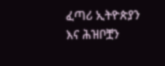ፈጣሪ ኢትዮጵያን እና ሕዝቦቿን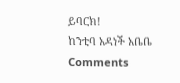ይባርክ!
ከንቲባ አዳነች አቤቤ
Comments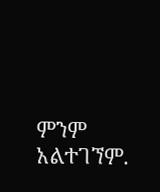ምንም አልተገኘም.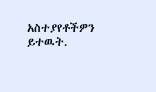አስተያየቶችዎን ይተዉት.